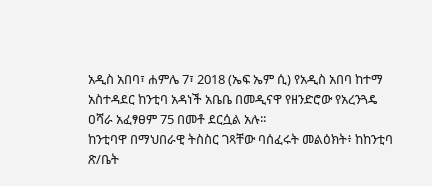አዲስ አበባ፣ ሐምሌ 7፣ 2018 (ኤፍ ኤም ሲ) የአዲስ አበባ ከተማ አስተዳደር ከንቲባ አዳነች አቤቤ በመዲናዋ የዘንድሮው የአረንጓዴ ዐሻራ አፈፃፀም 75 በመቶ ደርሷል አሉ፡፡
ከንቲባዋ በማህበራዊ ትስስር ገጻቸው ባሰፈሩት መልዕክት፥ ከከንቲባ ጽ/ቤት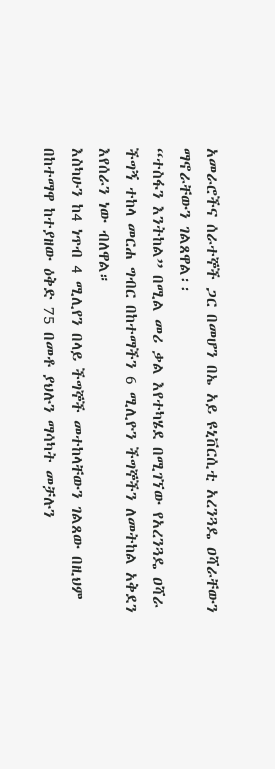አመራሮችና ሰራተኞች ጋር በመሆን በኤ አይ ዩኒቨርሲቲ አረንጓዴ ዐሻራቸውን ማኖራቸውን ገልጸዋል፡፡
“ተስፋን እንትከል” በሚል መሪ ቃል እየተካሄደ በሚገኘው የአረንጓዴ ዐሻራ ችግኝ ተከላ መርሐ ግብር በከተማችን 6 ሚሊዮን ችግኞችን ለመትከል አቅደን እየሰራን ነው ብለዋል።
እስካሁን ከ4 ነጥብ 4 ሚሊየን በላይ ችግኞች መተከላቸውን ገልጸው በዚህም በከተማዋ ከተያዘው ዕቅድ 75 በመቶ ያህሉን ማሳካት መቻሉን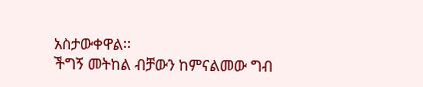አስታውቀዋል፡፡
ችግኝ መትከል ብቻውን ከምናልመው ግብ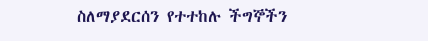ስለማያደርሰን የተተከሉ ችግኞችን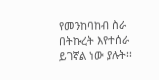የመንከባከብ ስራ በትኩረት እየተሰራ ይገኛል ነው ያሉት፡፡